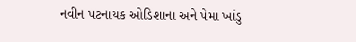નવીન પટનાયક ઓડિશાના અને પેમા ખાંડુ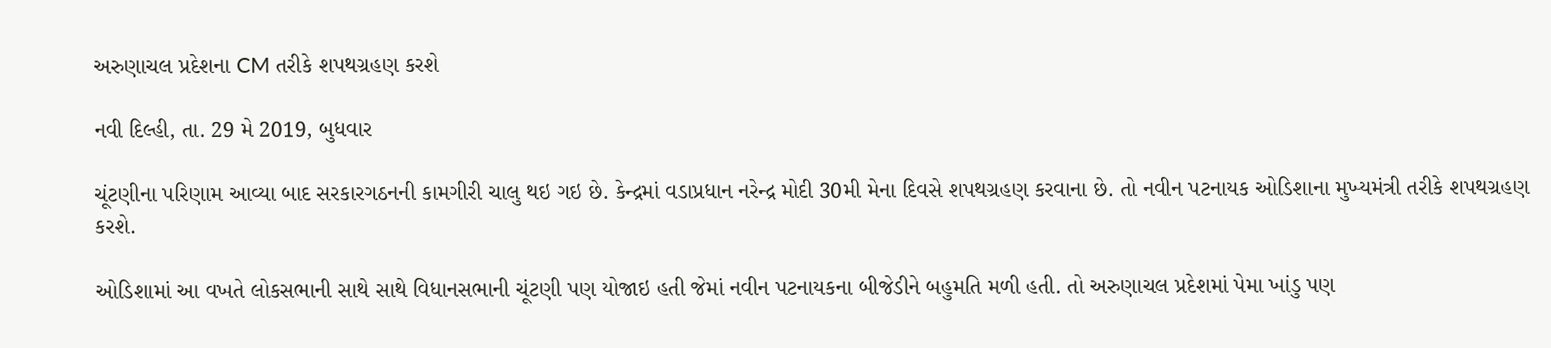અરુણાચલ પ્રદેશના CM તરીકે શપથગ્રહણ કરશે

નવી દિલ્હી, તા. 29 મે 2019, બુધવાર

ચૂંટણીના પરિણામ આવ્યા બાદ સરકારગઠનની કામગીરી ચાલુ થઇ ગઇ છે. કેન્દ્રમાં વડાપ્રધાન નરેન્દ્ર મોદી 30મી મેના દિવસે શપથગ્રહણ કરવાના છે. તો નવીન પટનાયક ઓડિશાના મુખ્યમંત્રી તરીકે શપથગ્રહણ કરશે.

ઓડિશામાં આ વખતે લોકસભાની સાથે સાથે વિધાનસભાની ચૂંટણી પણ યોજાઇ હતી જેમાં નવીન પટનાયકના બીજેડીને બહુમતિ મળી હતી. તો અરુણાચલ પ્રદેશમાં પેમા ખાંડુ પણ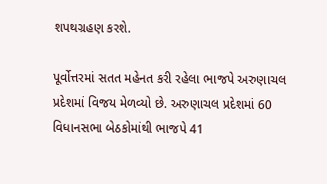શપથગ્રહણ કરશે.

પૂર્વોત્તરમાં સતત મહેનત કરી રહેલા ભાજપે અરુણાચલ પ્રદેશમાં વિજય મેળવ્યો છે. અરુણાચલ પ્રદેશમાં 60 વિધાનસભા બેઠકોમાંથી ભાજપે 41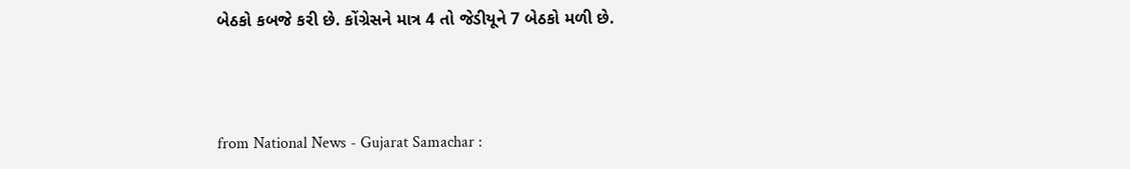બેઠકો કબજે કરી છે. કોંગ્રેસને માત્ર 4 તો જેડીયૂને 7 બેઠકો મળી છે.



from National News - Gujarat Samachar :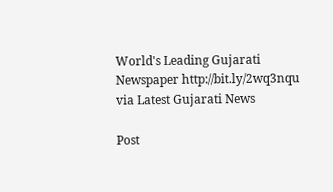World's Leading Gujarati Newspaper http://bit.ly/2wq3nqu
via Latest Gujarati News

Post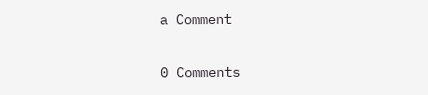a Comment

0 Comments